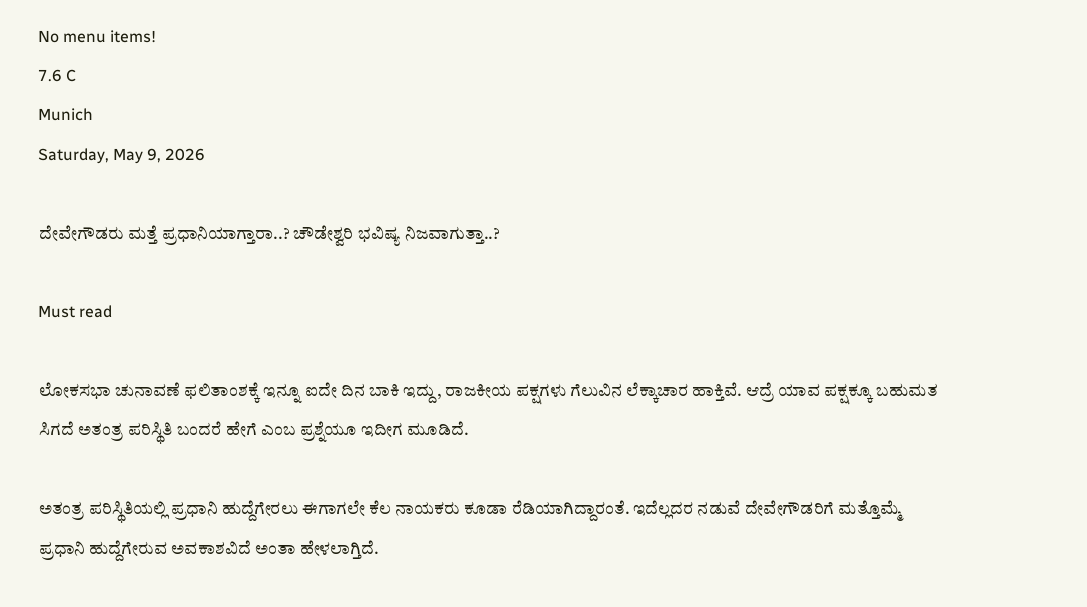No menu items!
7.6 C
Munich
Saturday, May 9, 2026

ದೇವೇಗೌಡರು ಮತ್ತೆ ಪ್ರಧಾನಿಯಾಗ್ತಾರಾ..? ಚೌಡೇಶ್ವರಿ ಭವಿಷ್ಯ ನಿಜವಾಗುತ್ತಾ..?

Must read

ಲೋಕಸಭಾ ಚುನಾವಣೆ ಫಲಿತಾಂಶಕ್ಕೆ ಇನ್ನೂ ಐದೇ ದಿನ ಬಾಕಿ ಇದ್ದು, ರಾಜಕೀಯ ಪಕ್ಷಗಳು ಗೆಲುವಿನ ಲೆಕ್ಕಾಚಾರ ಹಾಕ್ತಿವೆ. ಆದ್ರೆ ಯಾವ ಪಕ್ಷಕ್ಕೂ ಬಹುಮತ ಸಿಗದೆ ಅತಂತ್ರ ಪರಿಸ್ಥಿತಿ ಬಂದರೆ ಹೇಗೆ ಎಂಬ ಪ್ರಶ್ನೆಯೂ ಇದೀಗ ಮೂಡಿದೆ.

ಅತಂತ್ರ ಪರಿಸ್ಥಿತಿಯಲ್ಲಿ ಪ್ರಧಾನಿ ಹುದ್ದೆಗೇರಲು ಈಗಾಗಲೇ ಕೆಲ ನಾಯಕರು ಕೂಡಾ ರೆಡಿಯಾಗಿದ್ದಾರಂತೆ. ಇದೆಲ್ಲದರ ನಡುವೆ ದೇವೇಗೌಡರಿಗೆ ಮತ್ತೊಮ್ಮೆ ಪ್ರಧಾನಿ ಹುದ್ದೆಗೇರುವ ಅವಕಾಶವಿದೆ ಅಂತಾ ಹೇಳಲಾಗ್ತಿದೆ.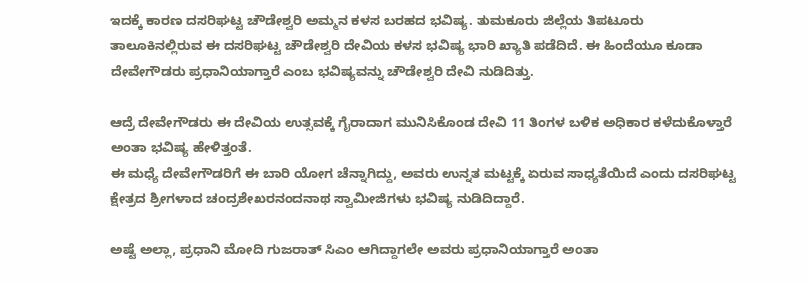ಇದಕ್ಕೆ ಕಾರಣ ದಸರಿಘಟ್ಟ ಚೌಡೇಶ್ವರಿ ಅಮ್ಮನ ಕಳಸ ಬರಹದ ಭವಿಷ್ಯ. ತುಮಕೂರು ಜಿಲ್ಲೆಯ ತಿಪಟೂರು ತಾಲೂಕಿನಲ್ಲಿರುವ ಈ ದಸರಿಘಟ್ಟ ಚೌಡೇಶ್ವರಿ ದೇವಿಯ ಕಳಸ ಭವಿಷ್ಯ ಭಾರಿ ಖ್ಯಾತಿ ಪಡೆದಿದೆ. ಈ ಹಿಂದೆಯೂ ಕೂಡಾ ದೇವೇಗೌಡರು ಪ್ರಧಾನಿಯಾಗ್ತಾರೆ ಎಂಬ ಭವಿಷ್ಯವನ್ನು ಚೌಡೇಶ್ವರಿ ದೇವಿ ನುಡಿದಿತ್ತು.

ಆದ್ರೆ ದೇವೇಗೌಡರು ಈ ದೇವಿಯ ಉತ್ಸವಕ್ಕೆ ಗೈರಾದಾಗ ಮುನಿಸಿಕೊಂಡ ದೇವಿ 11 ತಿಂಗಳ ಬಳಿಕ ಅಧಿಕಾರ ಕಳೆದುಕೊಳ್ತಾರೆ ಅಂತಾ ಭವಿಷ್ಯ ಹೇಳಿತ್ತಂತೆ.
ಈ ಮಧ್ಯೆ ದೇವೇಗೌಡರಿಗೆ ಈ ಬಾರಿ ಯೋಗ ಚೆನ್ನಾಗಿದ್ದು, ಅವರು ಉನ್ನತ ಮಟ್ಟಕ್ಕೆ ಏರುವ ಸಾಧ್ಯತೆಯಿದೆ ಎಂದು ದಸರಿಘಟ್ಟ ಕ್ಷೇತ್ರದ ಶ್ರೀಗಳಾದ ಚಂದ್ರಶೇಖರನಂದನಾಥ ಸ್ವಾಮೀಜಿಗಳು ಭವಿಷ್ಯ ನುಡಿದಿದ್ದಾರೆ.

ಅಷ್ಟೆ ಅಲ್ಲಾ, ಪ್ರಧಾನಿ ಮೋದಿ ಗುಜರಾತ್ ಸಿಎಂ ಆಗಿದ್ದಾಗಲೇ ಅವರು ಪ್ರಧಾನಿಯಾಗ್ತಾರೆ ಅಂತಾ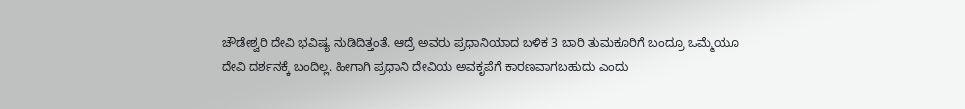ಚೌಡೇಶ್ವರಿ ದೇವಿ ಭವಿಷ್ಯ ನುಡಿದಿತ್ತಂತೆ. ಆದ್ರೆ ಅವರು ಪ್ರಧಾನಿಯಾದ ಬಳಿಕ 3 ಬಾರಿ ತುಮಕೂರಿಗೆ ಬಂದ್ರೂ ಒಮ್ಮೆಯೂ ದೇವಿ ದರ್ಶನಕ್ಕೆ ಬಂದಿಲ್ಲ. ಹೀಗಾಗಿ ಪ್ರಧಾನಿ ದೇವಿಯ ಅವಕೃಪೆಗೆ ಕಾರಣವಾಗಬಹುದು ಎಂದು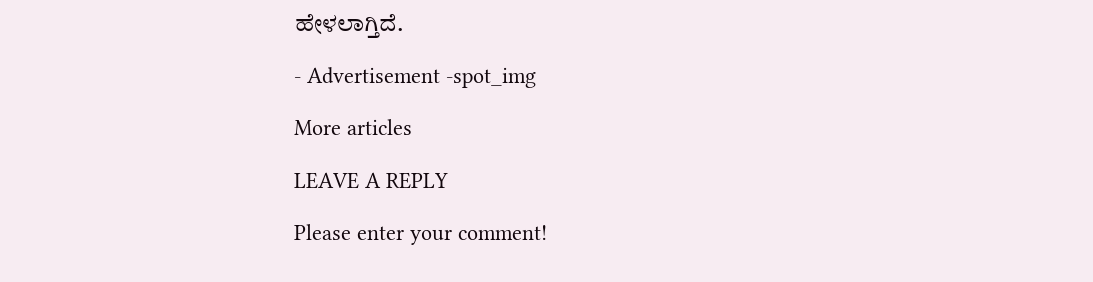ಹೇಳಲಾಗ್ತಿದೆ.

- Advertisement -spot_img

More articles

LEAVE A REPLY

Please enter your comment!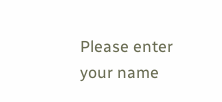Please enter your name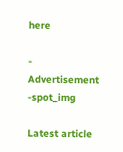here

- Advertisement -spot_img

Latest article